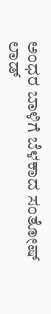ಅಂಧರ ಬಾಳಿಗೆ ಬೆಳಕಾದ ಸಂತೋಷ್ ಲಾಡ್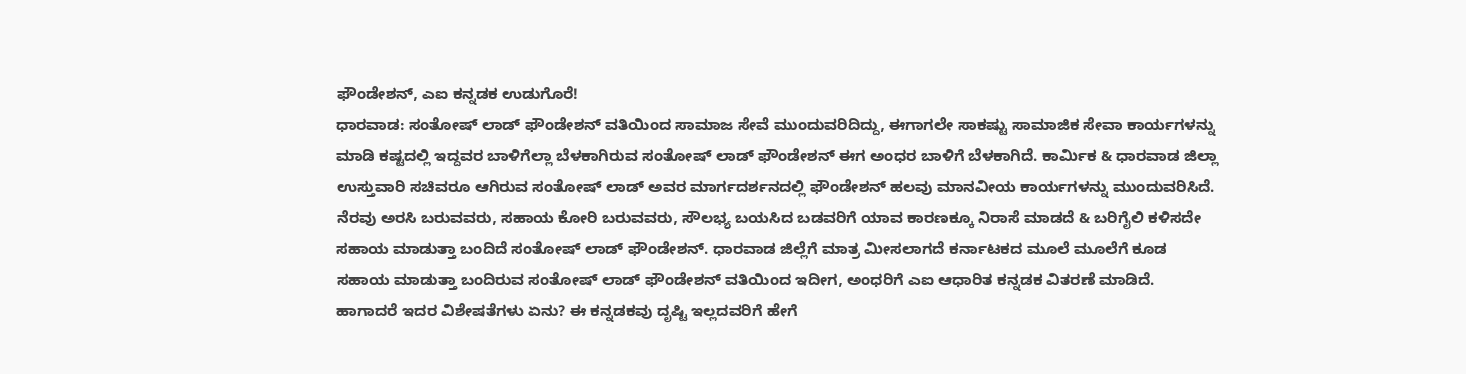ಫೌಂಡೇಶನ್, ಎಐ ಕನ್ನಡಕ ಉಡುಗೊರೆ!
ಧಾರವಾಡ: ಸಂತೋಷ್ ಲಾಡ್ ಫೌಂಡೇಶನ್ ವತಿಯಿಂದ ಸಾಮಾಜ ಸೇವೆ ಮುಂದುವರಿದಿದ್ದು, ಈಗಾಗಲೇ ಸಾಕಷ್ಟು ಸಾಮಾಜಿಕ ಸೇವಾ ಕಾರ್ಯಗಳನ್ನು ಮಾಡಿ ಕಷ್ಟದಲ್ಲಿ ಇದ್ದವರ ಬಾಳಿಗೆಲ್ಲಾ ಬೆಳಕಾಗಿರುವ ಸಂತೋಷ್ ಲಾಡ್ ಫೌಂಡೇಶನ್ ಈಗ ಅಂಧರ ಬಾಳಿಗೆ ಬೆಳಕಾಗಿದೆ. ಕಾರ್ಮಿಕ & ಧಾರವಾಡ ಜಿಲ್ಲಾ ಉಸ್ತುವಾರಿ ಸಚಿವರೂ ಆಗಿರುವ ಸಂತೋಷ್ ಲಾಡ್ ಅವರ ಮಾರ್ಗದರ್ಶನದಲ್ಲಿ ಫೌಂಡೇಶನ್ ಹಲವು ಮಾನವೀಯ ಕಾರ್ಯಗಳನ್ನು ಮುಂದುವರಿಸಿದೆ.
ನೆರವು ಅರಸಿ ಬರುವವರು, ಸಹಾಯ ಕೋರಿ ಬರುವವರು, ಸೌಲಭ್ಯ ಬಯಸಿದ ಬಡವರಿಗೆ ಯಾವ ಕಾರಣಕ್ಕೂ ನಿರಾಸೆ ಮಾಡದೆ & ಬರಿಗೈಲಿ ಕಳಿಸದೇ ಸಹಾಯ ಮಾಡುತ್ತಾ ಬಂದಿದೆ ಸಂತೋಷ್ ಲಾಡ್ ಫೌಂಡೇಶನ್. ಧಾರವಾಡ ಜಿಲ್ಲೆಗೆ ಮಾತ್ರ ಮೀಸಲಾಗದೆ ಕರ್ನಾಟಕದ ಮೂಲೆ ಮೂಲೆಗೆ ಕೂಡ ಸಹಾಯ ಮಾಡುತ್ತಾ ಬಂದಿರುವ ಸಂತೋಷ್ ಲಾಡ್ ಫೌಂಡೇಶನ್ ವತಿಯಿಂದ ಇದೀಗ, ಅಂಧರಿಗೆ ಎಐ ಆಧಾರಿತ ಕನ್ನಡಕ ವಿತರಣೆ ಮಾಡಿದೆ. ಹಾಗಾದರೆ ಇದರ ವಿಶೇಷತೆಗಳು ಏನು? ಈ ಕನ್ನಡಕವು ದೃಷ್ಟಿ ಇಲ್ಲದವರಿಗೆ ಹೇಗೆ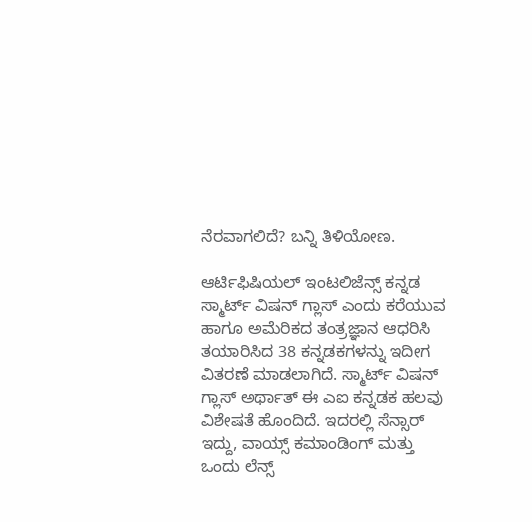ನೆರವಾಗಲಿದೆ? ಬನ್ನಿ ತಿಳಿಯೋಣ.

ಆರ್ಟಿಫಿಷಿಯಲ್ ಇಂಟಲಿಜೆನ್ಸ್ ಕನ್ನಡ
ಸ್ಮಾರ್ಟ್ ವಿಷನ್ ಗ್ಲಾಸ್ ಎಂದು ಕರೆಯುವ ಹಾಗೂ ಅಮೆರಿಕದ ತಂತ್ರಜ್ಞಾನ ಆಧರಿಸಿ ತಯಾರಿಸಿದ 38 ಕನ್ನಡಕಗಳನ್ನು ಇದೀಗ ವಿತರಣೆ ಮಾಡಲಾಗಿದೆ. ಸ್ಮಾರ್ಟ್ ವಿಷನ್ ಗ್ಲಾಸ್ ಅರ್ಥಾತ್ ಈ ಎಐ ಕನ್ನಡಕ ಹಲವು ವಿಶೇಷತೆ ಹೊಂದಿದೆ. ಇದರಲ್ಲಿ ಸೆನ್ಸಾರ್ ಇದ್ದು, ವಾಯ್ಸ್ ಕಮಾಂಡಿಂಗ್ ಮತ್ತು ಒಂದು ಲೆನ್ಸ್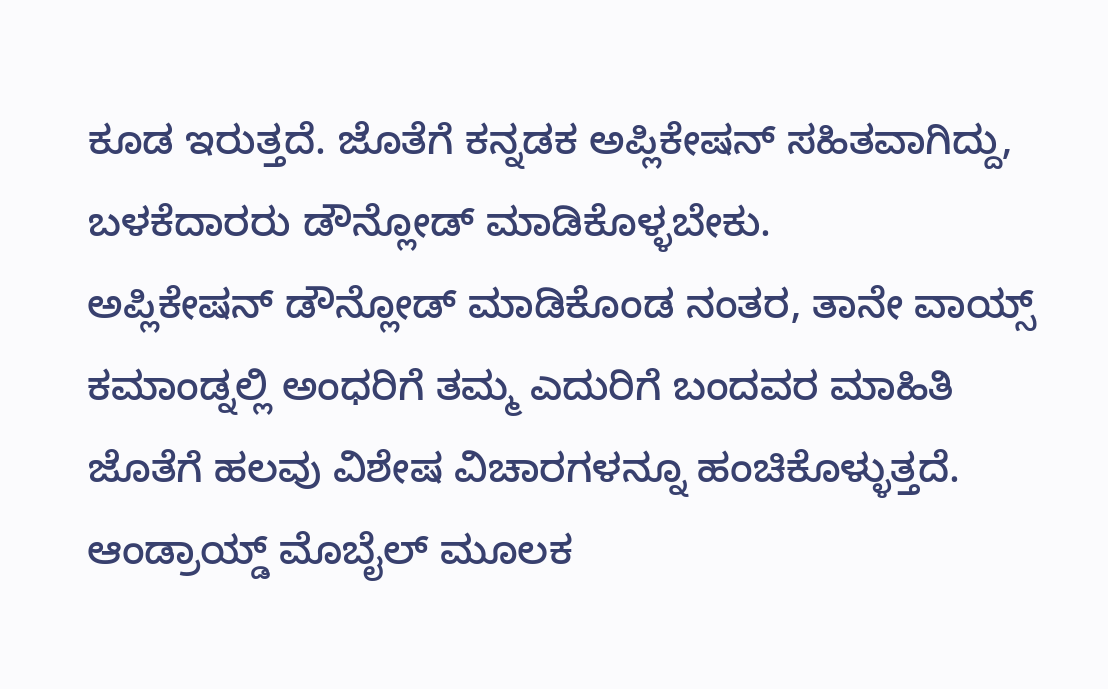ಕೂಡ ಇರುತ್ತದೆ. ಜೊತೆಗೆ ಕನ್ನಡಕ ಅಪ್ಲಿಕೇಷನ್ ಸಹಿತವಾಗಿದ್ದು, ಬಳಕೆದಾರರು ಡೌನ್ಲೋಡ್ ಮಾಡಿಕೊಳ್ಳಬೇಕು.
ಅಪ್ಲಿಕೇಷನ್ ಡೌನ್ಲೋಡ್ ಮಾಡಿಕೊಂಡ ನಂತರ, ತಾನೇ ವಾಯ್ಸ್ ಕಮಾಂಡ್ನಲ್ಲಿ ಅಂಧರಿಗೆ ತಮ್ಮ ಎದುರಿಗೆ ಬಂದವರ ಮಾಹಿತಿ ಜೊತೆಗೆ ಹಲವು ವಿಶೇಷ ವಿಚಾರಗಳನ್ನೂ ಹಂಚಿಕೊಳ್ಳುತ್ತದೆ. ಆಂಡ್ರಾಯ್ಡ್ ಮೊಬೈಲ್ ಮೂಲಕ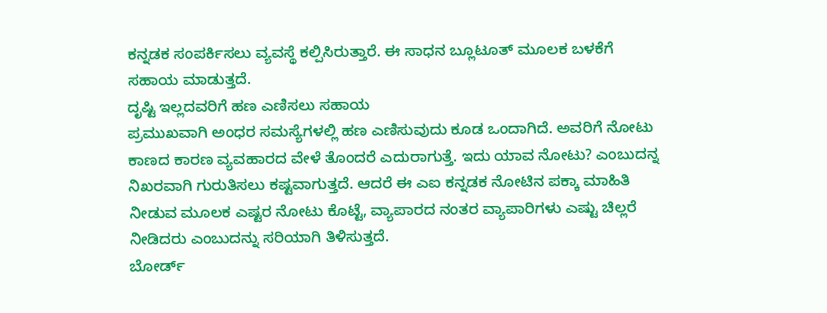ಕನ್ನಡಕ ಸಂಪರ್ಕಿಸಲು ವ್ಯವಸ್ಥೆ ಕಲ್ಪಿಸಿರುತ್ತಾರೆ. ಈ ಸಾಧನ ಬ್ಲೂಟೂತ್ ಮೂಲಕ ಬಳಕೆಗೆ ಸಹಾಯ ಮಾಡುತ್ತದೆ.
ದೃಷ್ಟಿ ಇಲ್ಲದವರಿಗೆ ಹಣ ಎಣಿಸಲು ಸಹಾಯ
ಪ್ರಮುಖವಾಗಿ ಅಂಧರ ಸಮಸ್ಯೆಗಳಲ್ಲಿ ಹಣ ಎಣಿಸುವುದು ಕೂಡ ಒಂದಾಗಿದೆ. ಅವರಿಗೆ ನೋಟು ಕಾಣದ ಕಾರಣ ವ್ಯವಹಾರದ ವೇಳೆ ತೊಂದರೆ ಎದುರಾಗುತ್ತೆ. ಇದು ಯಾವ ನೋಟು? ಎಂಬುದನ್ನ ನಿಖರವಾಗಿ ಗುರುತಿಸಲು ಕಷ್ಟವಾಗುತ್ತದೆ. ಆದರೆ ಈ ಎಐ ಕನ್ನಡಕ ನೋಟಿನ ಪಕ್ಕಾ ಮಾಹಿತಿ ನೀಡುವ ಮೂಲಕ ಎಷ್ಟರ ನೋಟು ಕೊಟ್ಟೆ, ವ್ಯಾಪಾರದ ನಂತರ ವ್ಯಾಪಾರಿಗಳು ಎಷ್ಟು ಚಿಲ್ಲರೆ ನೀಡಿದರು ಎಂಬುದನ್ನು ಸರಿಯಾಗಿ ತಿಳಿಸುತ್ತದೆ.
ಬೋರ್ಡ್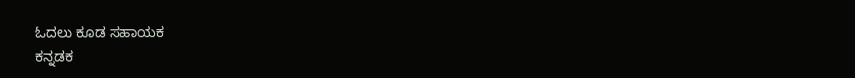ಓದಲು ಕೂಡ ಸಹಾಯಕ
ಕನ್ನಡಕ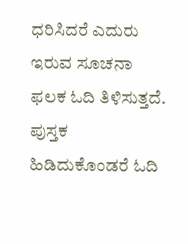ಧರಿಸಿದರೆ ಎದುರು ಇರುವ ಸೂಚನಾ ಫಲಕ ಓದಿ ತಿಳಿಸುತ್ತದೆ. ಪುಸ್ತಕ ಹಿಡಿದುಕೊಂಡರೆ ಓದಿ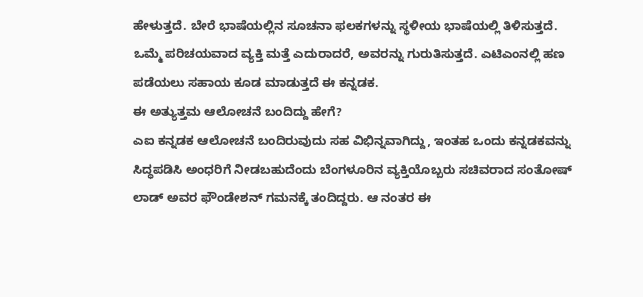ಹೇಳುತ್ತದೆ. ಬೇರೆ ಭಾಷೆಯಲ್ಲಿನ ಸೂಚನಾ ಫಲಕಗಳನ್ನು ಸ್ಥಳೀಯ ಭಾಷೆಯಲ್ಲಿ ತಿಳಿಸುತ್ತದೆ. ಒಮ್ಮೆ ಪರಿಚಯವಾದ ವ್ಯಕ್ತಿ ಮತ್ತೆ ಎದುರಾದರೆ, ಅವರನ್ನು ಗುರುತಿಸುತ್ತದೆ. ಎಟಿಎಂನಲ್ಲಿ ಹಣ ಪಡೆಯಲು ಸಹಾಯ ಕೂಡ ಮಾಡುತ್ತದೆ ಈ ಕನ್ನಡಕ.
ಈ ಅತ್ಯುತ್ತಮ ಆಲೋಚನೆ ಬಂದಿದ್ದು ಹೇಗೆ?
ಎಐ ಕನ್ನಡಕ ಆಲೋಚನೆ ಬಂದಿರುವುದು ಸಹ ವಿಭಿನ್ನವಾಗಿದ್ದು, ಇಂತಹ ಒಂದು ಕನ್ನಡಕವನ್ನು ಸಿದ್ಧಪಡಿಸಿ ಅಂಧರಿಗೆ ನೀಡಬಹುದೆಂದು ಬೆಂಗಳೂರಿನ ವ್ಯಕ್ತಿಯೊಬ್ಬರು ಸಚಿವರಾದ ಸಂತೋಷ್ ಲಾಡ್ ಅವರ ಫೌಂಡೇಶನ್ ಗಮನಕ್ಕೆ ತಂದಿದ್ದರು. ಆ ನಂತರ ಈ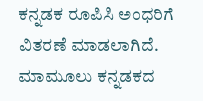ಕನ್ನಡಕ ರೂಪಿಸಿ ಅಂಧರಿಗೆ ವಿತರಣೆ ಮಾಡಲಾಗಿದೆ.
ಮಾಮೂಲು ಕನ್ನಡಕದ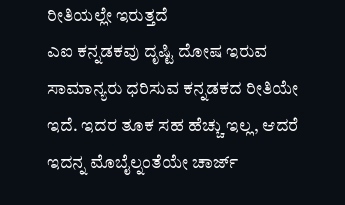ರೀತಿಯಲ್ಲೇ ಇರುತ್ತದೆ
ಎಐ ಕನ್ನಡಕವು ದೃಷ್ಟಿ ದೋಷ ಇರುವ ಸಾಮಾನ್ಯರು ಧರಿಸುವ ಕನ್ನಡಕದ ರೀತಿಯೇ ಇದೆ. ಇದರ ತೂಕ ಸಹ ಹೆಚ್ಚು ಇಲ್ಲ, ಆದರೆ ಇದನ್ನ ಮೊಬೈಲ್ನಂತೆಯೇ ಚಾರ್ಜ್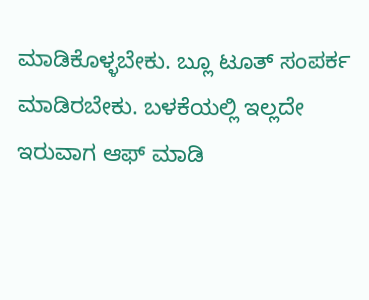ಮಾಡಿಕೊಳ್ಳಬೇಕು. ಬ್ಲೂ ಟೂತ್ ಸಂಪರ್ಕ ಮಾಡಿರಬೇಕು. ಬಳಕೆಯಲ್ಲಿ ಇಲ್ಲದೇ ಇರುವಾಗ ಆಫ್ ಮಾಡಿ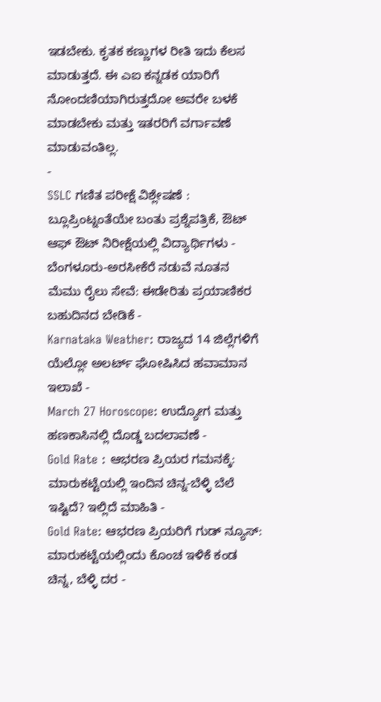ಇಡಬೇಕು. ಕೃತಕ ಕಣ್ಣುಗಳ ರೀತಿ ಇದು ಕೆಲಸ ಮಾಡುತ್ತದೆ. ಈ ಎಐ ಕನ್ನಡಕ ಯಾರಿಗೆ ನೋಂದಣಿಯಾಗಿರುತ್ತದೋ ಅವರೇ ಬಳಕೆ ಮಾಡಬೇಕು ಮತ್ತು ಇತರರಿಗೆ ವರ್ಗಾವಣೆ ಮಾಡುವಂತಿಲ್ಲ.
-
SSLC ಗಣಿತ ಪರೀಕ್ಷೆ ವಿಶ್ಲೇಷಣೆ : ಬ್ಲೂಪ್ರಿಂಟ್ನಂತೆಯೇ ಬಂತು ಪ್ರಶ್ನೆಪತ್ರಿಕೆ, ಔಟ್ ಆಫ್ ಔಟ್ ನಿರೀಕ್ಷೆಯಲ್ಲಿ ವಿದ್ಯಾರ್ಥಿಗಳು -
ಬೆಂಗಳೂರು-ಅರಸೀಕೆರೆ ನಡುವೆ ನೂತನ ಮೆಮು ರೈಲು ಸೇವೆ: ಈಡೇರಿತು ಪ್ರಯಾಣಿಕರ ಬಹುದಿನದ ಬೇಡಿಕೆ -
Karnataka Weather: ರಾಜ್ಯದ 14 ಜಿಲ್ಲೆಗಳಿಗೆ ಯೆಲ್ಲೋ ಅಲರ್ಟ್ ಘೋಷಿಸಿದ ಹವಾಮಾನ ಇಲಾಖೆ -
March 27 Horoscope: ಉದ್ಯೋಗ ಮತ್ತು ಹಣಕಾಸಿನಲ್ಲಿ ದೊಡ್ಡ ಬದಲಾವಣೆ -
Gold Rate : ಆಭರಣ ಪ್ರಿಯರ ಗಮನಕ್ಕೆ: ಮಾರುಕಟ್ಟೆಯಲ್ಲಿ ಇಂದಿನ ಚಿನ್ನ-ಬೆಳ್ಳಿ ಬೆಲೆ ಇಷ್ಟಿದೆ? ಇಲ್ಲಿದೆ ಮಾಹಿತಿ -
Gold Rate: ಆಭರಣ ಪ್ರಿಯರಿಗೆ ಗುಡ್ ನ್ಯೂಸ್: ಮಾರುಕಟ್ಟೆಯಲ್ಲಿಂದು ಕೊಂಚ ಇಳಿಕೆ ಕಂಡ ಚಿನ್ನ, ಬೆಳ್ಳಿ ದರ -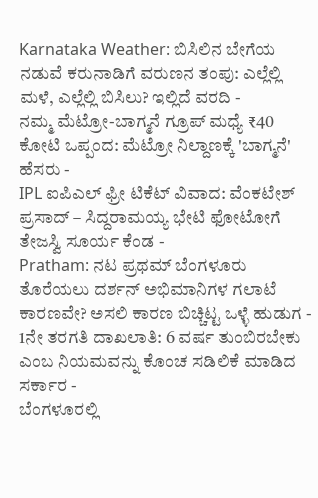Karnataka Weather: ಬಿಸಿಲಿನ ಬೇಗೆಯ ನಡುವೆ ಕರುನಾಡಿಗೆ ವರುಣನ ತಂಪು: ಎಲ್ಲೆಲ್ಲಿ ಮಳೆ, ಎಲ್ಲೆಲ್ಲಿ ಬಿಸಿಲು? ಇಲ್ಲಿದೆ ವರದಿ -
ನಮ್ಮ ಮೆಟ್ರೋ-ಬಾಗ್ಮನೆ ಗ್ರೂಪ್ ಮಧ್ಯೆ ₹40 ಕೋಟಿ ಒಪ್ಪಂದ: ಮೆಟ್ರೋ ನಿಲ್ದಾಣಕ್ಕೆ 'ಬಾಗ್ಮನೆ' ಹೆಸರು -
IPL ಐಪಿಎಲ್ ಫ್ರೀ ಟಿಕೆಟ್ ವಿವಾದ: ವೆಂಕಟೇಶ್ ಪ್ರಸಾದ್ – ಸಿದ್ದರಾಮಯ್ಯ ಭೇಟಿ ಫೋಟೋಗೆ ತೇಜಸ್ವಿ ಸೂರ್ಯ ಕೆಂಡ -
Pratham: ನಟ ಪ್ರಥಮ್ ಬೆಂಗಳೂರು ತೊರೆಯಲು ದರ್ಶನ್ ಅಭಿಮಾನಿಗಳ ಗಲಾಟೆ ಕಾರಣವೇ? ಅಸಲಿ ಕಾರಣ ಬಿಚ್ಚಿಟ್ಟ ಒಳ್ಳೆ ಹುಡುಗ -
1ನೇ ತರಗತಿ ದಾಖಲಾತಿ: 6 ವರ್ಷ ತುಂಬಿರಬೇಕು ಎಂಬ ನಿಯಮವನ್ನು ಕೊಂಚ ಸಡಿಲಿಕೆ ಮಾಡಿದ ಸರ್ಕಾರ -
ಬೆಂಗಳೂರಲ್ಲಿ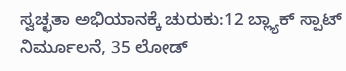ಸ್ವಚ್ಛತಾ ಅಭಿಯಾನಕ್ಕೆ ಚುರುಕು:12 ಬ್ಲ್ಯಾಕ್ ಸ್ಪಾಟ್ ನಿರ್ಮೂಲನೆ, 35 ಲೋಡ್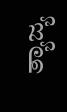ತ್ಯಾಜ್ಯ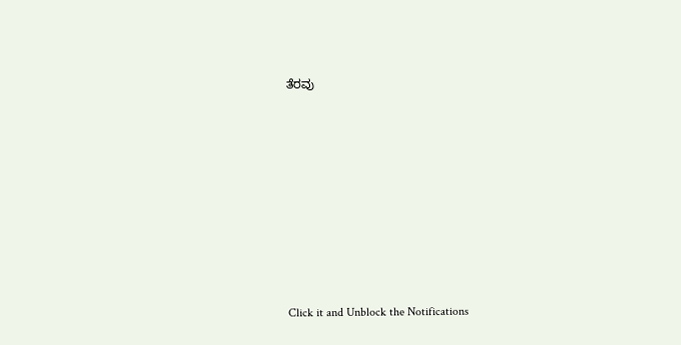ತೆರವು












Click it and Unblock the Notifications